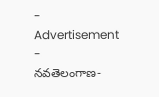- Advertisement -
నవతెలంగాణ-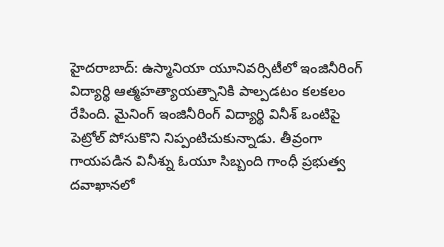హైదరాబాద్: ఉస్మానియా యూనివర్సిటీలో ఇంజినీరింగ్ విద్యార్థి ఆత్మహత్యాయత్నానికి పాల్పడటం కలకలం రేపింది. మైనింగ్ ఇంజినీరింగ్ విద్యార్థి వినీశ్ ఒంటిపై పెట్రోల్ పోసుకొని నిప్పంటిచుకున్నాడు. తీవ్రంగా గాయపడిన వినీశ్ను ఓయూ సిబ్బంది గాంధీ ప్రభుత్వ దవాఖానలో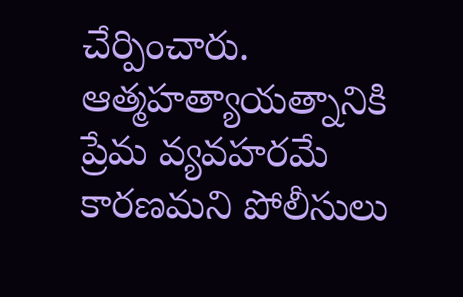చేర్పించారు. ఆత్మహత్యాయత్నానికి ప్రేమ వ్యవహరమే కారణమని పోలీసులు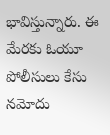భావిస్తున్నారు. ఈ మేరకు ఓయూ పోలీసులు కేసు నమోదు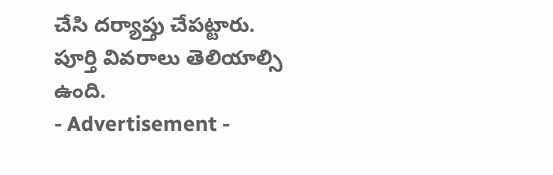చేసి దర్యాప్తు చేపట్టారు. పూర్తి వివరాలు తెలియాల్సి ఉంది.
- Advertisement -